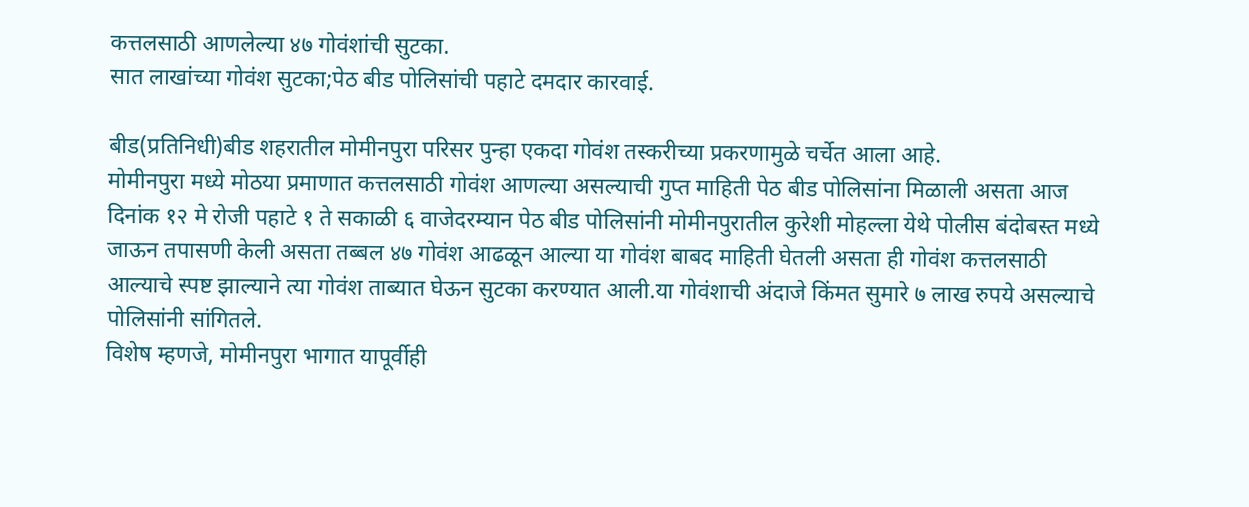कत्तलसाठी आणलेल्या ४७ गोवंशांची सुटका.
सात लाखांच्या गोवंश सुटका;पेठ बीड पोलिसांची पहाटे दमदार कारवाई.

बीड(प्रतिनिधी)बीड शहरातील मोमीनपुरा परिसर पुन्हा एकदा गोवंश तस्करीच्या प्रकरणामुळे चर्चेत आला आहे.
मोमीनपुरा मध्ये मोठया प्रमाणात कत्तलसाठी गोवंश आणल्या असल्याची गुप्त माहिती पेठ बीड पोलिसांना मिळाली असता आज दिनांक १२ मे रोजी पहाटे १ ते सकाळी ६ वाजेदरम्यान पेठ बीड पोलिसांनी मोमीनपुरातील कुरेशी मोहल्ला येथे पोलीस बंदोबस्त मध्ये जाऊन तपासणी केली असता तब्बल ४७ गोवंश आढळून आल्या या गोवंश बाबद माहिती घेतली असता ही गोवंश कत्तलसाठी आल्याचे स्पष्ट झाल्याने त्या गोवंश ताब्यात घेऊन सुटका करण्यात आली.या गोवंशाची अंदाजे किंमत सुमारे ७ लाख रुपये असल्याचे पोलिसांनी सांगितले.
विशेष म्हणजे, मोमीनपुरा भागात यापूर्वीही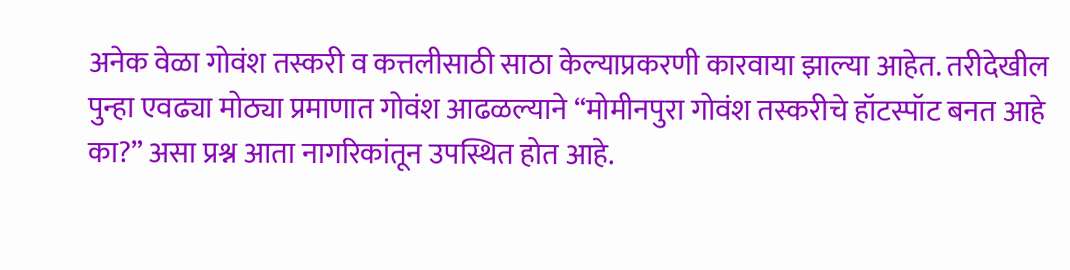अनेक वेळा गोवंश तस्करी व कत्तलीसाठी साठा केल्याप्रकरणी कारवाया झाल्या आहेत. तरीदेखील पुन्हा एवढ्या मोठ्या प्रमाणात गोवंश आढळल्याने “मोमीनपुरा गोवंश तस्करीचे हॉटस्पॉट बनत आहे का?” असा प्रश्न आता नागरिकांतून उपस्थित होत आहे.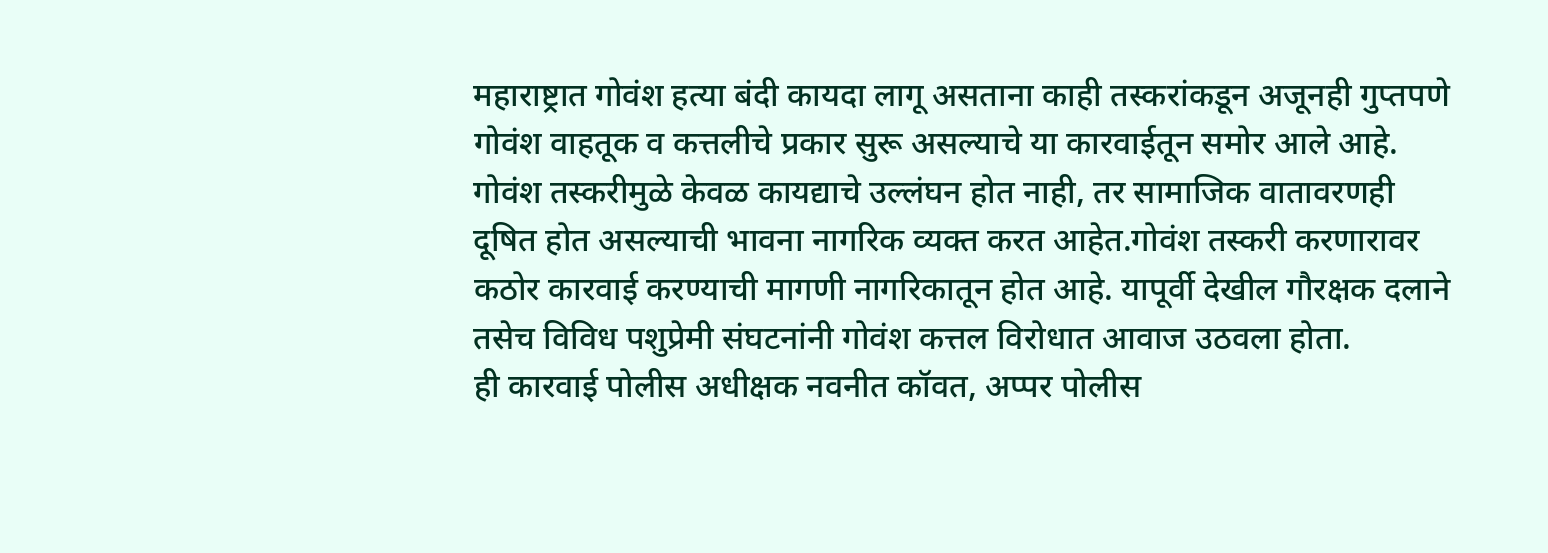महाराष्ट्रात गोवंश हत्या बंदी कायदा लागू असताना काही तस्करांकडून अजूनही गुप्तपणे गोवंश वाहतूक व कत्तलीचे प्रकार सुरू असल्याचे या कारवाईतून समोर आले आहे. गोवंश तस्करीमुळे केवळ कायद्याचे उल्लंघन होत नाही, तर सामाजिक वातावरणही दूषित होत असल्याची भावना नागरिक व्यक्त करत आहेत.गोवंश तस्करी करणारावर कठोर कारवाई करण्याची मागणी नागरिकातून होत आहे. यापूर्वी देखील गौरक्षक दलाने तसेच विविध पशुप्रेमी संघटनांनी गोवंश कत्तल विरोधात आवाज उठवला होता.
ही कारवाई पोलीस अधीक्षक नवनीत कॉवत, अप्पर पोलीस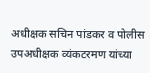अधीक्षक सचिन पांडकर व पोलीस उपअधीक्षक व्यंकटरमण यांच्या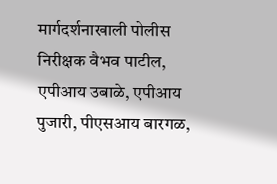मार्गदर्शनाखाली पोलीस निरीक्षक वैभव पाटील, एपीआय उबाळे, एपीआय पुजारी, पीएसआय बारगळ,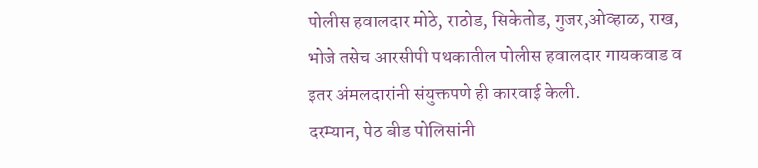पोलीस हवालदार मोठे, राठोड, सिकेतोड, गुजर,ओव्हाळ, राख, भोजे तसेच आरसीपी पथकातील पोलीस हवालदार गायकवाड व इतर अंमलदारांनी संयुक्तपणे ही कारवाई केली.
दरम्यान, पेठ बीड पोलिसांनी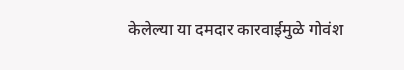केलेल्या या दमदार कारवाईमुळे गोवंश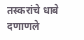तस्करांचे धाबे दणाणले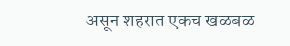असून शहरात एकच खळबळ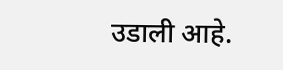उडाली आहे.